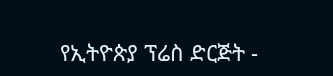የኢትዮጵያ ፕሬስ ድርጅት -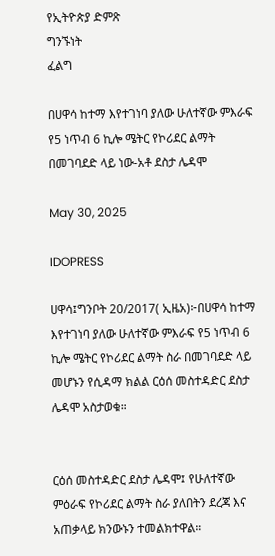የኢትዮጵያ ድምጽ
ግንኙነት
ፈልግ

በሀዋሳ ከተማ እየተገነባ ያለው ሁለተኛው ምእራፍ የ5 ነጥብ 6 ኪሎ ሜትር የኮሪደር ልማት በመገባደድ ላይ ነው-አቶ ደስታ ሌዳሞ

May 30, 2025

IDOPRESS

ሀዋሳ፤ግንቦት 20/2017( ኢዜአ)፦በሀዋሳ ከተማ እየተገነባ ያለው ሁለተኛው ምእራፍ የ5 ነጥብ 6 ኪሎ ሜትር የኮሪደር ልማት ስራ በመገባደድ ላይ መሆኑን የሲዳማ ክልል ርዕሰ መስተዳድር ደስታ ሌዳሞ አስታወቁ።


ርዕሰ መስተዳድር ደስታ ሌዳሞ፤ የሁለተኛው ምዕራፍ የኮሪደር ልማት ስራ ያለበትን ደረጃ እና አጠቃላይ ክንውኑን ተመልክተዋል።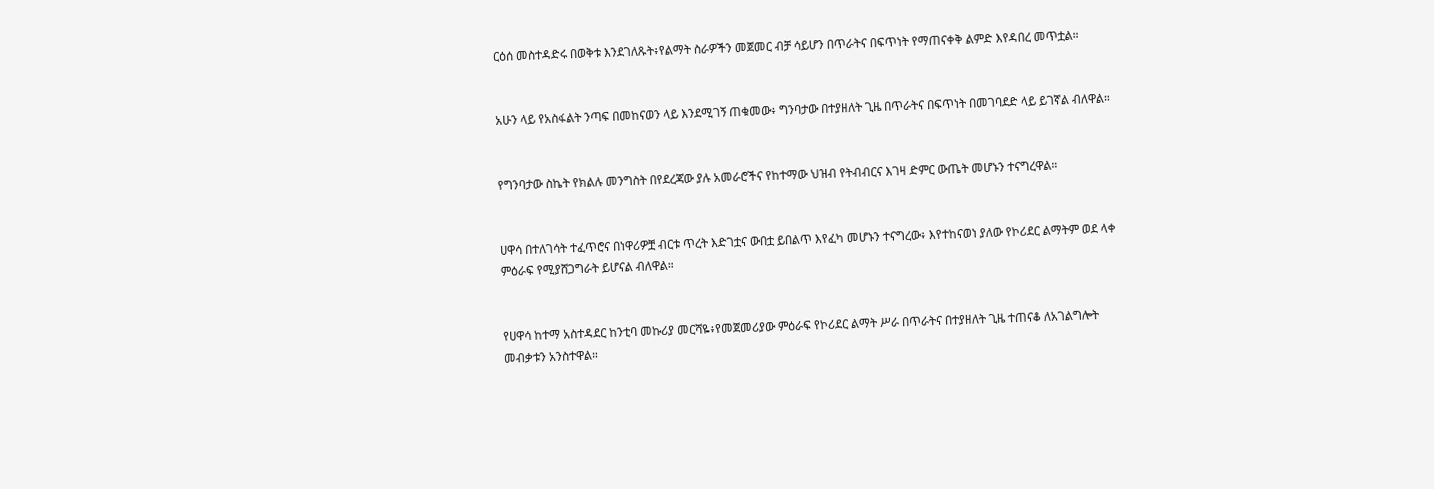ርዕሰ መስተዳድሩ በወቅቱ እንደገለጹት፥የልማት ስራዎችን መጀመር ብቻ ሳይሆን በጥራትና በፍጥነት የማጠናቀቅ ልምድ እየዳበረ መጥቷል።


አሁን ላይ የአስፋልት ንጣፍ በመከናወን ላይ እንደሚገኝ ጠቁመው፥ ግንባታው በተያዘለት ጊዜ በጥራትና በፍጥነት በመገባደድ ላይ ይገኛል ብለዋል።


የግንባታው ስኬት የክልሉ መንግስት በየደረጃው ያሉ አመራሮችና የከተማው ህዝብ የትብብርና እገዛ ድምር ውጤት መሆኑን ተናግረዋል።


ሀዋሳ በተለገሳት ተፈጥሮና በነዋሪዎቿ ብርቱ ጥረት እድገቷና ውበቷ ይበልጥ እየፈካ መሆኑን ተናግረው፥ እየተከናወነ ያለው የኮሪደር ልማትም ወደ ላቀ ምዕራፍ የሚያሸጋግራት ይሆናል ብለዋል።


የሀዋሳ ከተማ አስተዳደር ከንቲባ መኩሪያ መርሻዬ፥የመጀመሪያው ምዕራፍ የኮሪደር ልማት ሥራ በጥራትና በተያዘለት ጊዜ ተጠናቆ ለአገልግሎት መብቃቱን አንስተዋል።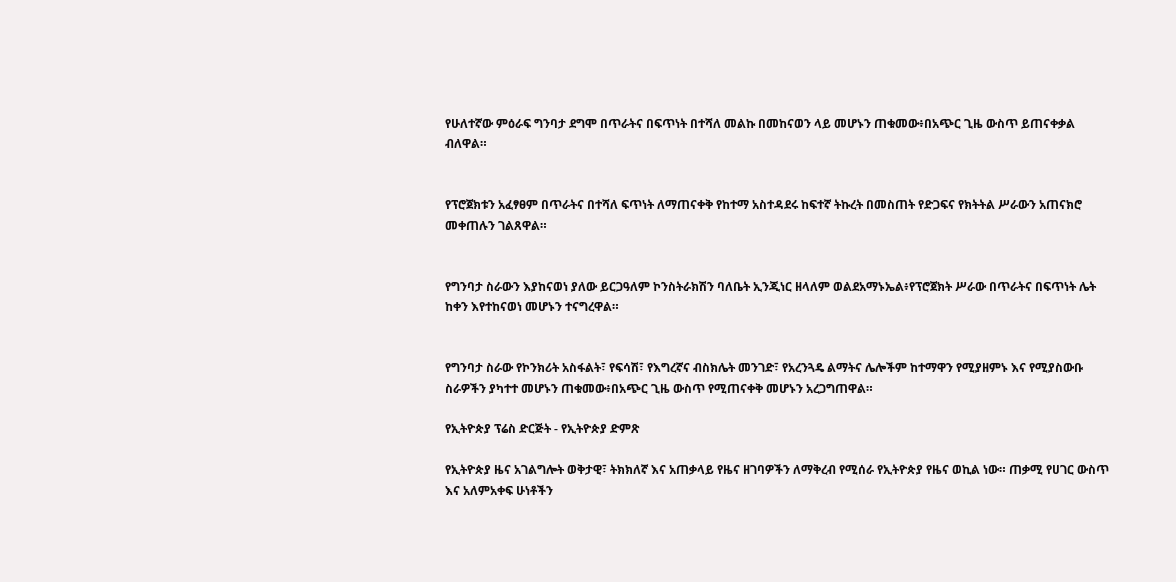የሁለተኛው ምዕራፍ ግንባታ ደግሞ በጥራትና በፍጥነት በተሻለ መልኩ በመከናወን ላይ መሆኑን ጠቁመው፥በአጭር ጊዜ ውስጥ ይጠናቀቃል ብለዋል።


የፕሮጀክቱን አፈፃፀም በጥራትና በተሻለ ፍጥነት ለማጠናቀቅ የከተማ አስተዳደሩ ከፍተኛ ትኩረት በመስጠት የድጋፍና የክትትል ሥራውን አጠናክሮ መቀጠሉን ገልጸዋል።


የግንባታ ስራውን እያከናወነ ያለው ይርጋዓለም ኮንስትራክሽን ባለቤት ኢንጂነር ዘላለም ወልደአማኑኤል፥የፕሮጀክት ሥራው በጥራትና በፍጥነት ሌት ከቀን እየተከናወነ መሆኑን ተናግረዋል።


የግንባታ ስራው የኮንክሪት አስፋልት፣ የፍሳሽ፣ የእግረኛና ብስክሌት መንገድ፣ የአረንጓዴ ልማትና ሌሎችም ከተማዋን የሚያዘምኑ እና የሚያስውቡ ስራዎችን ያካተተ መሆኑን ጠቁመው፥በአጭር ጊዜ ውስጥ የሚጠናቀቅ መሆኑን አረጋግጠዋል።

የኢትዮጵያ ፕሬስ ድርጅት - የኢትዮጵያ ድምጽ

የኢትዮጵያ ዜና አገልግሎት ወቅታዊ፣ ትክክለኛ እና አጠቃላይ የዜና ዘገባዎችን ለማቅረብ የሚሰራ የኢትዮጵያ የዜና ወኪል ነው። ጠቃሚ የሀገር ውስጥ እና አለምአቀፍ ሁነቶችን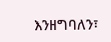እንዘግባለን፣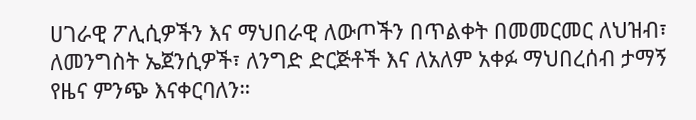ሀገራዊ ፖሊሲዎችን እና ማህበራዊ ለውጦችን በጥልቀት በመመርመር ለህዝብ፣ ለመንግስት ኤጀንሲዎች፣ ለንግድ ድርጅቶች እና ለአለም አቀፉ ማህበረሰብ ታማኝ የዜና ምንጭ እናቀርባለን።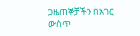ጋዜጠኞቻችን በአገር ውስጥ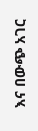እና በውጭ አገር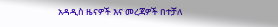አዳዲስ ዜናዎች እና መረጃዎች በተቻለ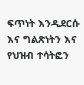ፍጥነት እንዲደርሱ እና ግልጽነትን እና የህዝብ ተሳትፎን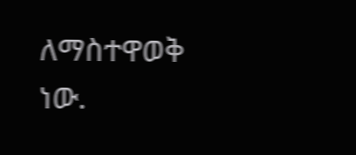ለማስተዋወቅ ነው.